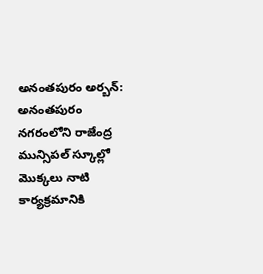అనంతపురం అర్బన్: అనంతపురం నగరంలోని రాజేంద్ర మున్సిపల్ స్కూల్లో మొక్కలు నాటి కార్యక్రమానికి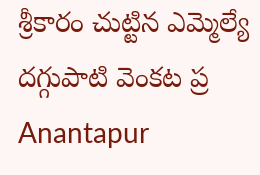శ్రీకారం చుట్టిన ఎమ్మెల్యే దగ్గుపాటి వెంకట ప్ర
Anantapur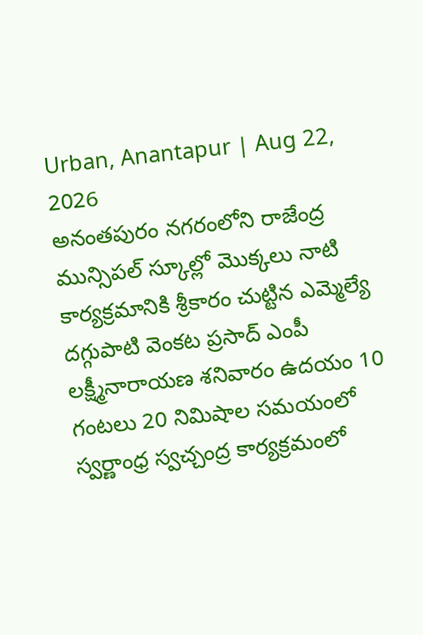Urban, Anantapur | Aug 22, 2026
అనంతపురం నగరంలోని రాజేంద్ర మున్సిపల్ స్కూల్లో మొక్కలు నాటి కార్యక్రమానికి శ్రీకారం చుట్టిన ఎమ్మెల్యే దగ్గుపాటి వెంకట ప్రసాద్ ఎంపీ లక్ష్మీనారాయణ శనివారం ఉదయం 10 గంటలు 20 నిమిషాల సమయంలో స్వర్ణాంధ్ర స్వచ్చంద్ర కార్యక్రమంలో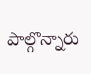పాల్గొన్నారు